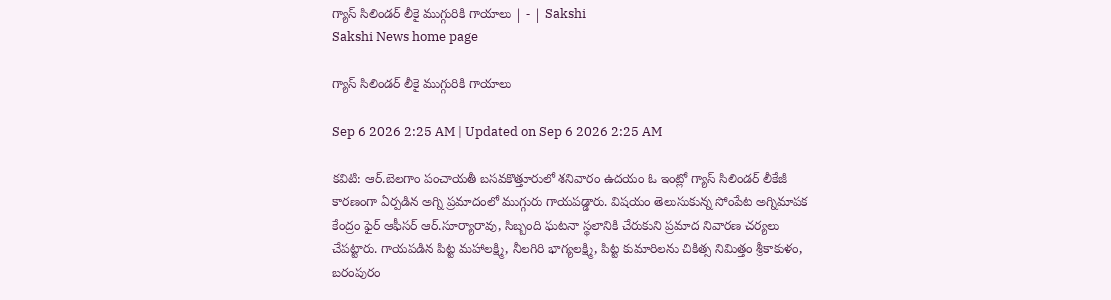గ్యాస్‌ సిలిండర్‌ లీకై ముగ్గురికి గాయాలు | - | Sakshi
Sakshi News home page

గ్యాస్‌ సిలిండర్‌ లీకై ముగ్గురికి గాయాలు

Sep 6 2026 2:25 AM | Updated on Sep 6 2026 2:25 AM

కవిటి: ఆర్‌.బెలగాం పంచాయతీ బసవకొత్తూరులో శనివారం ఉదయం ఓ ఇంట్లో గ్యాస్‌ సిలిండర్‌ లీకేజీ కారణంగా ఏర్పడిన అగ్ని ప్రమాదంలో ముగ్గురు గాయపడ్డారు. విషయం తెలుసుకున్న సోంపేట అగ్నిమాపక కేంద్రం ఫైర్‌ ఆఫీసర్‌ ఆర్‌.సూర్యారావు, సిబ్బంది ఘటనా స్థలానికి చేరుకుని ప్రమాద నివారణ చర్యలు చేపట్టారు. గాయపడిన పిట్ట మహాలక్ష్మి, నీలగిరి భాగ్యలక్ష్మి, పిట్ట కుమారిలను చికిత్స నిమిత్తం శ్రీకాకుళం, బరంపురం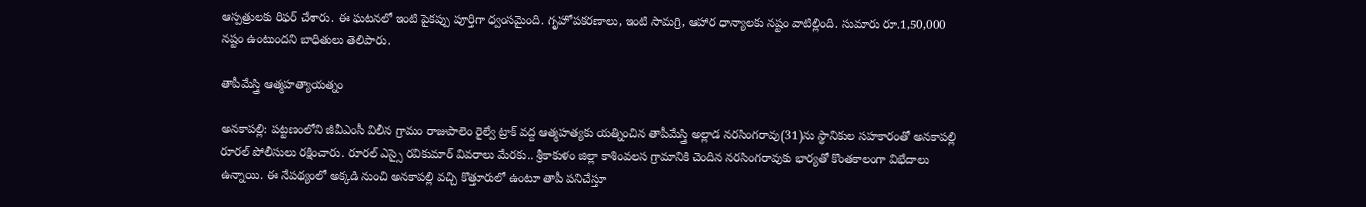ఆస్పత్రులకు రిఫర్‌ చేశారు. ఈ ఘటనలో ఇంటి పైకప్పు పూర్తిగా ధ్వంసమైంది. గృహోపకరణాలు, ఇంటి సామగ్రి, ఆహార ధాన్యాలకు నష్టం వాటిల్లింది. సుమారు రూ.1,50,000 నష్టం ఉంటుందని బాధితులు తెలిపారు.

తాపీమేస్త్రి ఆత్మహత్యాయత్నం

అనకాపల్లి: పట్టణంలోని జీవీఎంసీ విలీన గ్రామం రాజుపాలెం రైల్వే ట్రాక్‌ వద్ద ఆత్మహత్యకు యత్నించిన తాపీమేస్త్రి అల్లాడ నరసింగరావు(31)ను స్థానికుల సహకారంతో అనకాపల్లి రూరల్‌ పోలీసులు రక్షించారు. రూరల్‌ ఎస్సై రవికుమార్‌ వివరాలు మేరకు.. శ్రీకాకుళం జిల్లా కాశింవలస గ్రామానికి చెందిన నరసింగరావుకు భార్యతో కొంతకాలంగా విభేదాలు ఉన్నాయి. ఈ నేపథ్యంలో అక్కడి నుంచి అనకాపల్లి వచ్చి కొత్తూరులో ఉంటూ తాపీ పనిచేస్తూ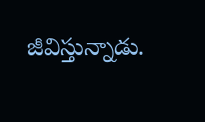జీవిస్తున్నాడు.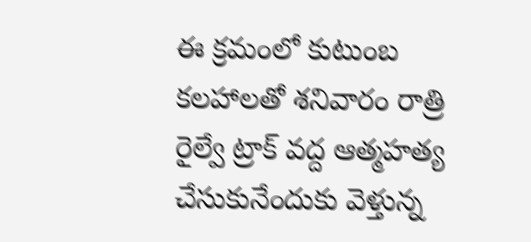ఈ క్రమంలో కుటుంబ కలహాలతో శనివారం రాత్రి రైల్వే ట్రాక్‌ వద్ద ఆత్మహత్య చేసుకునేందుకు వెళ్తున్న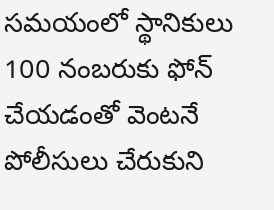సమయంలో స్థానికులు 100 నంబరుకు ఫోన్‌ చేయడంతో వెంటనే పోలీసులు చేరుకుని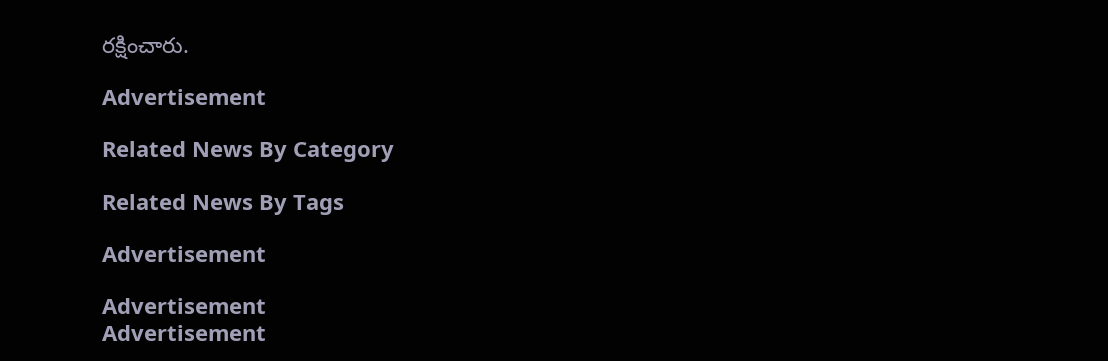రక్షించారు.

Advertisement

Related News By Category

Related News By Tags

Advertisement

Advertisement
Advertisement